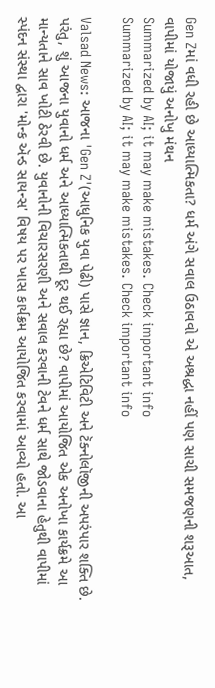Gen Zમાં વધી રહી છે આધ્યાત્મિકતા? ધર્મ અંગે સવાલ ઉઠાવવો એ અશ્રદ્ધા નહીં પણ સાચી સમજણની શરૂઆત, વાપીમાં યોજાયું અનોખુ મંથન
Summarized by AI; it may make mistakes. Check important info
Summarized by AI; it may make mistakes. Check important info

Valsad News: આજના 'Gen Z'(આધુનિક યુવા પેઢી) પાસે જ્ઞાન, ક્રિએટિવિટી અને ટૅક્નોલૉજીની અપરંપાર શક્તિ છે. પરંતુ, શું આજના યુવાનો ધર્મ અને આધ્યાત્મિકતાથી દૂર થઈ રહ્યા છે? વાપીમાં આયોજિત એક અનોખા કાર્યક્રમે આ માન્યતાને સાવ ખોટી ઠેરવી છે. યુવાનોની વિચારસરણી અને સવાલ કરવાની ટેવને ધર્મ સાથે જોડવાના હેતુથી વાપીમાં સ્પંદન સંસ્થા દ્વારા 'મોન્ક ઍન્ડ સાયન્સ' વિષય પર ખાસ કાર્યક્રમ આયોજિત કરવામાં આવ્યો હતો. આ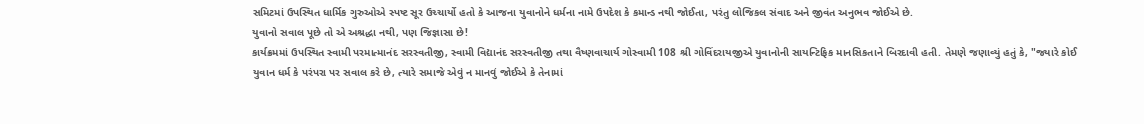સમિટમાં ઉપસ્થિત ધાર્મિક ગુરુઓએ સ્પષ્ટ સૂર ઉચ્ચાર્યો હતો કે આજના યુવાનોને ધર્મના નામે ઉપદેશ કે કમાન્ડ નથી જોઈતા, પરંતુ લોજિકલ સંવાદ અને જીવંત અનુભવ જોઈએ છે.
યુવાનો સવાલ પૂછે તો એ અશ્રદ્ધા નથી, પણ જિજ્ઞાસા છે!
કાર્યક્રમમાં ઉપસ્થિત સ્વામી પરમાત્માનંદ સરસ્વતીજી, સ્વામી વિદ્યાનંદ સરસ્વતીજી તથા વૈષ્ણવાચાર્ય ગોસ્વામી 108 શ્રી ગોવિંદરાયજીએ યુવાનોની સાયન્ટિફિક માનસિકતાને બિરદાવી હતી. તેમણે જણાવ્યું હતું કે, "જ્યારે કોઈ યુવાન ધર્મ કે પરંપરા પર સવાલ કરે છે, ત્યારે સમાજે એવું ન માનવું જોઈએ કે તેનામાં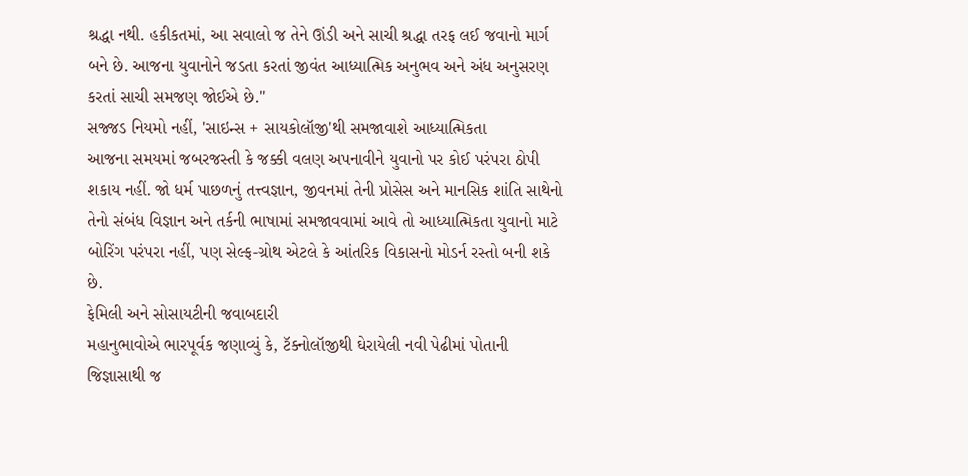શ્રદ્ધા નથી. હકીકતમાં, આ સવાલો જ તેને ઊંડી અને સાચી શ્રદ્ધા તરફ લઈ જવાનો માર્ગ બને છે. આજના યુવાનોને જડતા કરતાં જીવંત આધ્યાત્મિક અનુભવ અને અંધ અનુસરણ કરતાં સાચી સમજણ જોઈએ છે."
સજ્જડ નિયમો નહીં, 'સાઇન્સ + સાયકોલૉજી'થી સમજાવાશે આધ્યાત્મિકતા
આજના સમયમાં જબરજસ્તી કે જક્કી વલણ અપનાવીને યુવાનો પર કોઈ પરંપરા ઠોપી શકાય નહીં. જો ધર્મ પાછળનું તત્ત્વજ્ઞાન, જીવનમાં તેની પ્રોસેસ અને માનસિક શાંતિ સાથેનો તેનો સંબંધ વિજ્ઞાન અને તર્કની ભાષામાં સમજાવવામાં આવે તો આધ્યાત્મિકતા યુવાનો માટે બોરિંગ પરંપરા નહીં, પણ સેલ્ફ-ગ્રોથ એટલે કે આંતરિક વિકાસનો મોડર્ન રસ્તો બની શકે છે.
ફેમિલી અને સોસાયટીની જવાબદારી
મહાનુભાવોએ ભારપૂર્વક જણાવ્યું કે, ટૅક્નોલૉજીથી ઘેરાયેલી નવી પેઢીમાં પોતાની જિજ્ઞાસાથી જ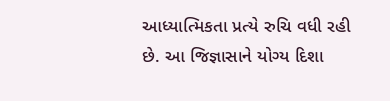આધ્યાત્મિકતા પ્રત્યે રુચિ વધી રહી છે. આ જિજ્ઞાસાને યોગ્ય દિશા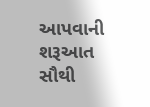આપવાની શરૂઆત સૌથી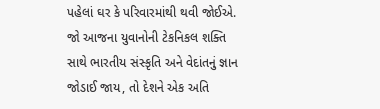પહેલાં ઘર કે પરિવારમાંથી થવી જોઈએ. જો આજના યુવાનોની ટેકનિકલ શક્તિ સાથે ભારતીય સંસ્કૃતિ અને વેદાંતનું જ્ઞાન જોડાઈ જાય, તો દેશને એક અતિ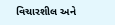વિચારશીલ અને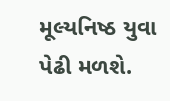મૂલ્યનિષ્ઠ યુવા પેઢી મળશે.